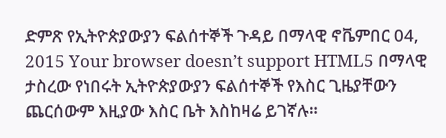ድምጽ የኢትዮጵያውያን ፍልሰተኞች ጉዳይ በማላዊ ኖቬምበር 04, 2015 Your browser doesn’t support HTML5 በማላዊ ታስረው የነበሩት ኢትዮጵያውያን ፍልሰተኞች የእስር ጊዜያቸውን ጨርሰውም እዚያው እስር ቤት እስከዛሬ ይገኛሉ።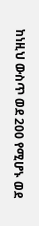ከነዚህ ውስጥ ወደ 200 የሚሆኑ ወደ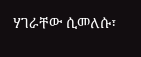ሃገራቸው ሲመለሱ፣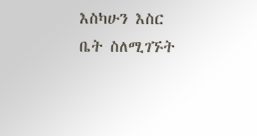እስካሁን እስር ቤት ስለሚገኙት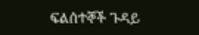ፍልሰተኞች ጉዳይ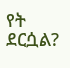የት ደርሷል?